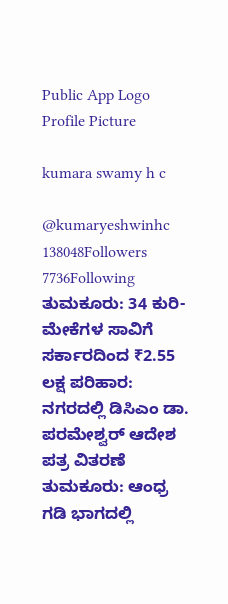Public App Logo
Profile Picture

kumara swamy h c

@kumaryeshwinhc
138048Followers
7736Following
ತುಮಕೂರು: 34 ಕುರಿ-ಮೇಕೆಗಳ ಸಾವಿಗೆ ಸರ್ಕಾರದಿಂದ ₹2.55 ಲಕ್ಷ ಪರಿಹಾರ: ನಗರದಲ್ಲಿ ಡಿಸಿಎಂ ಡಾ. ಪರಮೇಶ್ವರ್ ಆದೇಶ ಪತ್ರ ವಿತರಣೆ
ತುಮಕೂರು: ಆಂಧ್ರ ಗಡಿ ಭಾಗದಲ್ಲಿ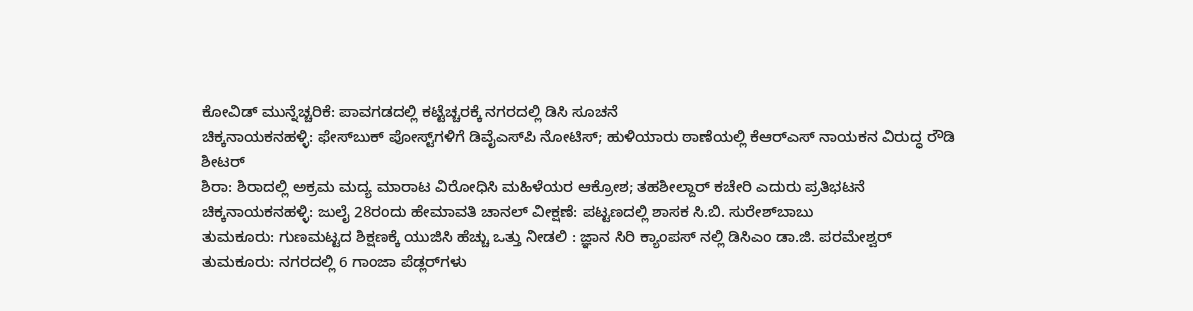ಕೋವಿಡ್ ಮುನ್ನೆಚ್ಚರಿಕೆ: ಪಾವಗಡದಲ್ಲಿ ಕಟ್ಟೆಚ್ಚರಕ್ಕೆ ನಗರದಲ್ಲಿ ಡಿಸಿ ಸೂಚನೆ
ಚಿಕ್ಕನಾಯಕನಹಳ್ಳಿ: ಫೇಸ್‌ಬುಕ್ ಪೋಸ್ಟ್‌ಗಳಿಗೆ ಡಿವೈಎಸ್‌ಪಿ ನೋಟಿಸ್; ಹುಳಿಯಾರು ಠಾಣೆಯಲ್ಲಿ ಕೆಆರ್‌ಎಸ್ ನಾಯಕನ ವಿರುದ್ಧ ರೌಡಿ ಶೀಟರ್
ಶಿರಾ: ಶಿರಾದಲ್ಲಿ ಅಕ್ರಮ ಮದ್ಯ ಮಾರಾಟ ವಿರೋಧಿಸಿ ಮಹಿಳೆಯರ ಆಕ್ರೋಶ; ತಹಶೀಲ್ದಾರ್ ಕಚೇರಿ ಎದುರು ಪ್ರತಿಭಟನೆ
ಚಿಕ್ಕನಾಯಕನಹಳ್ಳಿ: ಜುಲೈ 28ರಂದು ಹೇಮಾವತಿ ಚಾನಲ್ ವೀಕ್ಷಣೆ: ಪಟ್ಟಣದಲ್ಲಿ ಶಾಸಕ ಸಿ.ಬಿ. ಸುರೇಶ್‌ಬಾಬು
ತುಮಕೂರು: ಗುಣಮಟ್ಟದ ಶಿಕ್ಷಣಕ್ಕೆ ಯುಜಿಸಿ ಹೆಚ್ಚು ಒತ್ತು ನೀಡಲಿ : ಜ್ಞಾನ ಸಿರಿ ಕ್ಯಾಂಪಸ್ ನಲ್ಲಿ ಡಿಸಿಎಂ ಡಾ.ಜಿ. ಪರಮೇಶ್ವರ್
ತುಮಕೂರು: ನಗರದಲ್ಲಿ 6 ಗಾಂಜಾ ಪೆಡ್ಲರ್‌ಗಳು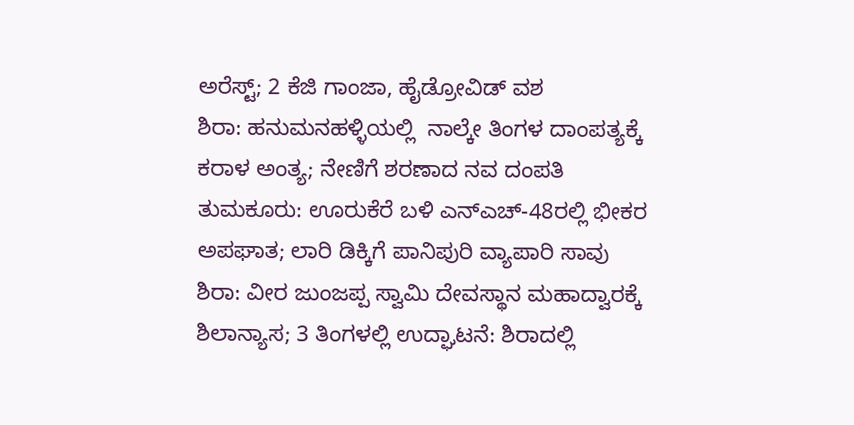ಅರೆಸ್ಟ್; 2 ಕೆಜಿ ಗಾಂಜಾ, ಹೈಡ್ರೋವಿಡ್ ವಶ
ಶಿರಾ: ಹನುಮನಹಳ್ಳಿಯಲ್ಲಿ  ನಾಲ್ಕೇ ತಿಂಗಳ ದಾಂಪತ್ಯಕ್ಕೆ ಕರಾಳ ಅಂತ್ಯ; ನೇಣಿಗೆ ಶರಣಾದ ನವ ದಂಪತಿ
ತುಮಕೂರು: ಊರುಕೆರೆ ಬಳಿ ಎನ್‌ಎಚ್-48ರಲ್ಲಿ ಭೀಕರ ಅಪಘಾತ; ಲಾರಿ ಡಿಕ್ಕಿಗೆ ಪಾನಿಪುರಿ ವ್ಯಾಪಾರಿ ಸಾವು
ಶಿರಾ: ವೀರ ಜುಂಜಪ್ಪ ಸ್ವಾಮಿ ದೇವಸ್ಥಾನ ಮಹಾದ್ವಾರಕ್ಕೆ ಶಿಲಾನ್ಯಾಸ; 3 ತಿಂಗಳಲ್ಲಿ ಉದ್ಘಾಟನೆ: ಶಿರಾದಲ್ಲಿ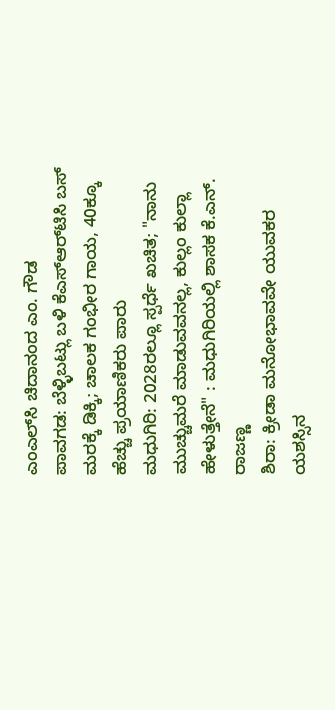ಎಂಎಲ್‌ಸಿ ಚಿದಾನಂದ ಎಂ. ಗೌಡ
ಪಾವಗಡ: ಬೆಳ್ಳಿಬಟ್ಲು ಬಳಿ ಕೆಎಸ್‌ಆರ್‌ಟಿಸಿ ಬಸ್‌ ಮರಕ್ಕೆ ಡಿಕ್ಕಿ; ಚಾಲಕ ಗಂಭೀರ ಗಾಯ, 40ಕ್ಕೂ ಹೆಚ್ಚು ಪ್ರಯಾಣಿಕರು ಪಾರು
ಮಧುಗಿರಿ: 2028ರಲ್ಲೂ ಸ್ಪರ್ಧೆ ಖಚಿತ; "ನಾನು ಮುಚ್ಚುಮರೆ ಮಾಡುವವನಲ್ಲ, ಕುಲ್ಲಂ ಕುಲ್ಲಾ ಹೇಳುತ್ತೇನೆ" : ಮಧುಗಿರಿಯಲ್ಲಿ ಶಾಸಕ ಕೆ.ಎನ್. ರಾಜಣ್ಣ
ಶಿರಾ: ಕ್ರೀಡಾ ಮನೋಭಾವವೇ ಯುವಕರ ಯಶಸ್ಸಿನ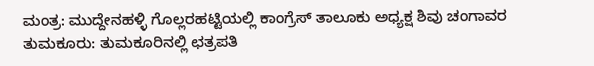ಮಂತ್ರ: ಮುದ್ದೇನಹಳ್ಳಿ ಗೊಲ್ಲರಹಟ್ಟಿಯಲ್ಲಿ ಕಾಂಗ್ರೆಸ್ ತಾಲೂಕು ಅಧ್ಯಕ್ಷ ಶಿವು ಚಂಗಾವರ
ತುಮಕೂರು: ತುಮಕೂರಿನಲ್ಲಿ ಛತ್ರಪತಿ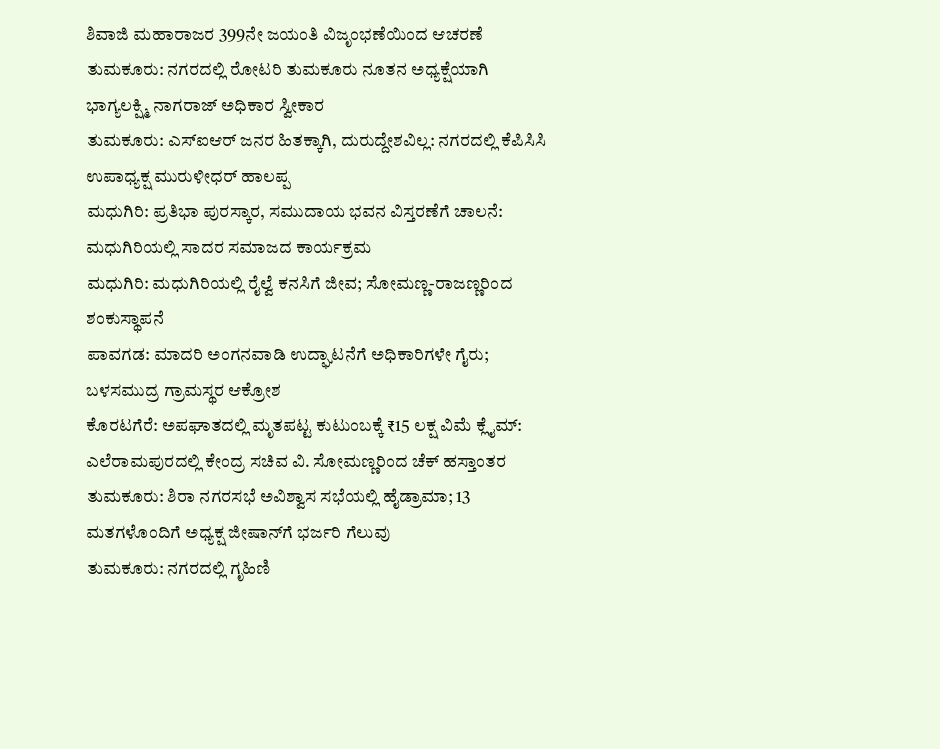ಶಿವಾಜಿ ಮಹಾರಾಜರ 399ನೇ ಜಯಂತಿ ವಿಜೃಂಭಣೆಯಿಂದ ಆಚರಣೆ
ತುಮಕೂರು: ನಗರದಲ್ಲಿ ರೋಟರಿ ತುಮಕೂರು ನೂತನ ಅಧ್ಯಕ್ಷೆಯಾಗಿ ಭಾಗ್ಯಲಕ್ಷ್ಮಿ ನಾಗರಾಜ್ ಅಧಿಕಾರ ಸ್ವೀಕಾರ
ತುಮಕೂರು: ಎಸ್‌ಐಆರ್ ಜನರ ಹಿತಕ್ಕಾಗಿ, ದುರುದ್ದೇಶವಿಲ್ಲ: ನಗರದಲ್ಲಿ ಕೆಪಿಸಿಸಿ ಉಪಾಧ್ಯಕ್ಷ ಮುರುಳೀಧರ್ ಹಾಲಪ್ಪ
ಮಧುಗಿರಿ: ಪ್ರತಿಭಾ ಪುರಸ್ಕಾರ, ಸಮುದಾಯ ಭವನ ವಿಸ್ತರಣೆಗೆ ಚಾಲನೆ: ಮಧುಗಿರಿಯಲ್ಲಿ ಸಾದರ ಸಮಾಜದ ಕಾರ್ಯಕ್ರಮ
ಮಧುಗಿರಿ: ಮಧುಗಿರಿಯಲ್ಲಿ ರೈಲ್ವೆ ಕನಸಿಗೆ ಜೀವ; ಸೋಮಣ್ಣ-ರಾಜಣ್ಣರಿಂದ ಶಂಕುಸ್ಥಾಪನೆ
ಪಾವಗಡ: ಮಾದರಿ ಅಂಗನವಾಡಿ ಉದ್ಘಾಟನೆಗೆ ಅಧಿಕಾರಿಗಳೇ ಗೈರು; ಬಳಸಮುದ್ರ ಗ್ರಾಮಸ್ಥರ ಆಕ್ರೋಶ
ಕೊರಟಗೆರೆ: ಅಪಘಾತದಲ್ಲಿ ಮೃತಪಟ್ಟ ಕುಟುಂಬಕ್ಕೆ ₹15 ಲಕ್ಷ ವಿಮೆ ಕ್ಲೈಮ್: ಎಲೆರಾಮಪುರದಲ್ಲಿ ಕೇಂದ್ರ ಸಚಿವ ವಿ. ಸೋಮಣ್ಣರಿಂದ ಚೆಕ್ ಹಸ್ತಾಂತರ
ತುಮಕೂರು: ಶಿರಾ ನಗರಸಭೆ ಅವಿಶ್ವಾಸ ಸಭೆಯಲ್ಲಿ ಹೈಡ್ರಾಮಾ; 13 ಮತಗಳೊಂದಿಗೆ ಅಧ್ಯಕ್ಷ ಜೀಷಾನ್‌ಗೆ ಭರ್ಜರಿ ಗೆಲುವು
ತುಮಕೂರು: ನಗರದಲ್ಲಿ ಗೃಹಿಣಿ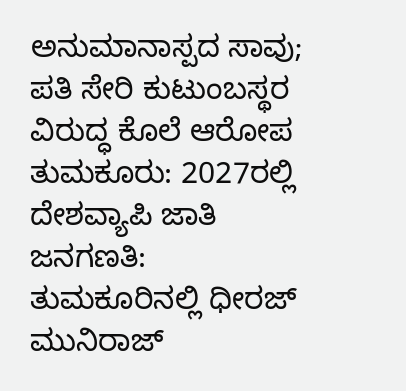ಅನುಮಾನಾಸ್ಪದ ಸಾವು; ಪತಿ ಸೇರಿ ಕುಟುಂಬಸ್ಥರ ವಿರುದ್ಧ ಕೊಲೆ ಆರೋಪ
ತುಮಕೂರು: 2027ರಲ್ಲಿ ದೇಶವ್ಯಾಪಿ ಜಾತಿ ಜನಗಣತಿ: ತುಮಕೂರಿನಲ್ಲಿ ಧೀರಜ್ ಮುನಿರಾಜ್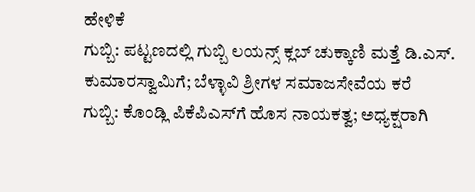ಹೇಳಿಕೆ
ಗುಬ್ಬಿ: ಪಟ್ಟಣದಲ್ಲಿ ಗುಬ್ಬಿ ಲಯನ್ಸ್ ಕ್ಲಬ್ ಚುಕ್ಕಾಣಿ ಮತ್ತೆ ಡಿ.ಎಸ್. ಕುಮಾರಸ್ವಾಮಿಗೆ; ಬೆಳ್ಳಾವಿ ಶ್ರೀಗಳ ಸಮಾಜಸೇವೆಯ ಕರೆ
ಗುಬ್ಬಿ: ಕೊಂಡ್ಲಿ ಪಿಕೆಪಿಎಸ್‌ಗೆ ಹೊಸ ನಾಯಕತ್ವ; ಅಧ್ಯಕ್ಷರಾಗಿ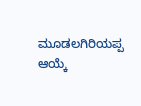ಮೂಡಲಗಿರಿಯಪ್ಪ ಆಯ್ಕೆ